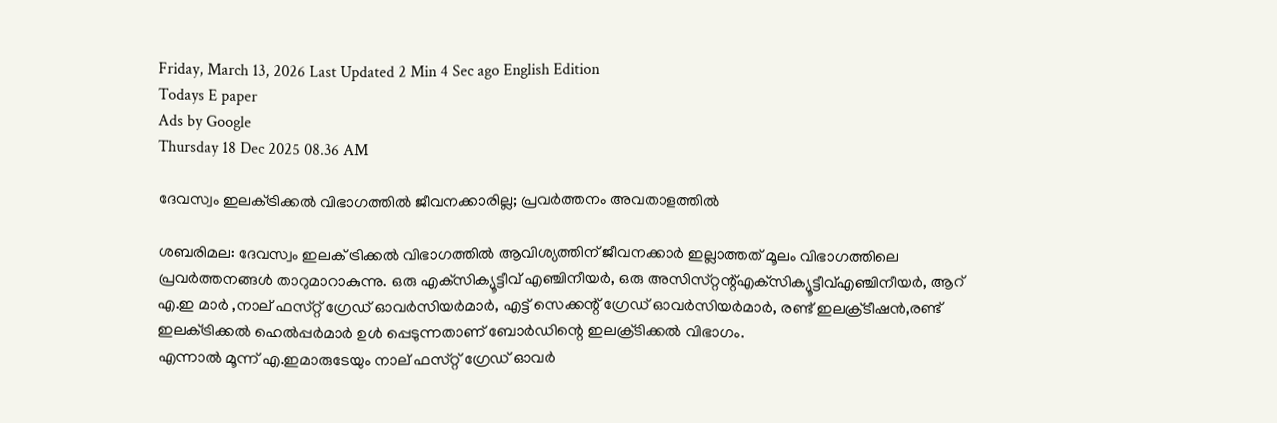Friday, March 13, 2026 Last Updated 2 Min 4 Sec ago English Edition
Todays E paper
Ads by Google
Thursday 18 Dec 2025 08.36 AM

ദേവസ്വം ഇലക്‌ട്രിക്കല്‍ വിഭാഗത്തില്‍ ജീവനക്കാരില്ല; പ്രവര്‍ത്തനം അവതാളത്തില്‍

ശബരിമല: ദേവസ്വം ഇലക്‌ ട്രിക്കല്‍ വിഭാഗത്തില്‍ ആവിശ്യത്തിന്‌ ജീവനക്കാര്‍ ഇല്ലാത്തത്‌ മൂലം വിഭാഗത്തിലെ പ്രവര്‍ത്തനങ്ങള്‍ താറുമാറാകുന്നു. ഒരു എക്‌സിക്യൂട്ടീവ്‌ എഞ്ചിനീയര്‍, ഒരു അസിസ്‌റ്റന്റ്‌എക്‌സിക്യൂട്ടീവ്‌എഞ്ചിനീയര്‍, ആറ്‌ എ.ഇ മാര്‍ ,നാല്‌ ഫസ്‌റ്റ് ഗ്രേഡ്‌ ഓവര്‍സിയര്‍മാര്‍, എട്ട്‌ സെക്കന്റ്‌ ഗ്രേഡ്‌ ഓവര്‍സിയര്‍മാര്‍, രണ്ട്‌ ഇലക്ര്‌ടീഷന്‍,രണ്ട്‌ ഇലക്‌ട്രിക്കല്‍ ഹെല്‍പ്പര്‍മാര്‍ ഉള്‍ പ്പെടുന്നതാണ്‌ ബോര്‍ഡിന്റെ ഇലക്ര്‌ടിക്കല്‍ വിഭാഗം.
എന്നാല്‍ മൂന്ന്‌ എ.ഇമാരുടേയും നാല്‌ ഫസ്‌റ്റ് ഗ്രേഡ്‌ ഓവര്‍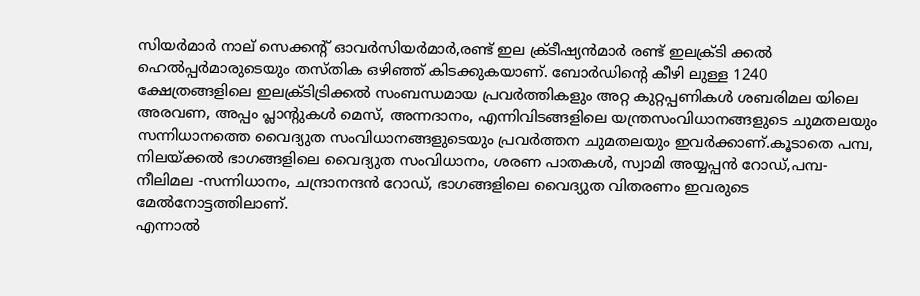സിയര്‍മാര്‍ നാല്‌ സെക്കന്റ്‌ ഓവര്‍സിയര്‍മാര്‍,രണ്ട്‌ ഇല ക്ര്‌ടീഷ്യന്‍മാര്‍ രണ്ട്‌ ഇലക്ര്‌ടി ക്കല്‍ ഹെല്‍പ്പര്‍മാരുടെയും തസ്‌തിക ഒഴിഞ്ഞ്‌ കിടക്കുകയാണ്‌. ബോര്‍ഡിന്റെ കീഴി ലുള്ള 1240 ക്ഷേത്രങ്ങളിലെ ഇലക്ര്‌ടിട്രിക്കല്‍ സംബന്ധമായ പ്രവര്‍ത്തികളും അറ്റ കുറ്റപ്പണികള്‍ ശബരിമല യിലെ അരവണ, അപ്പം പ്ലാന്റുകള്‍ മെസ്‌, അന്നദാനം, എന്നിവിടങ്ങളിലെ യന്ത്രസംവിധാനങ്ങളുടെ ചുമതലയും സന്നിധാനത്തെ വൈദ്യുത സംവിധാനങ്ങളുടെയും പ്രവര്‍ത്തന ചുമതലയും ഇവര്‍ക്കാണ്‌.കൂടാതെ പമ്പ, നിലയ്‌ക്കല്‍ ഭാഗങ്ങളിലെ വൈദ്യുത സംവിധാനം, ശരണ പാതകള്‍, സ്വാമി അയ്യപ്പന്‍ റോഡ്‌,പമ്പ-നീലിമല -സന്നിധാനം, ചന്ദ്രാനന്ദന്‍ റോഡ്‌, ഭാഗങ്ങളിലെ വൈദ്യുത വിതരണം ഇവരുടെ മേല്‍നോട്ടത്തിലാണ്‌.
എന്നാല്‍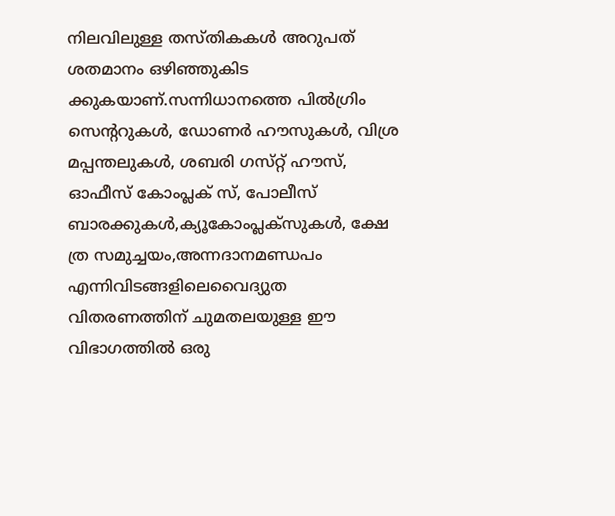നിലവിലുള്ള തസ്‌തികകള്‍ അറുപത്‌ ശതമാനം ഒഴിഞ്ഞുകിട ക്കുകയാണ്‌.സന്നിധാനത്തെ പില്‍ഗ്രിം സെന്ററുകള്‍, ഡോണര്‍ ഹൗസുകള്‍, വിശ്ര മപ്പന്തലുകള്‍, ശബരി ഗസ്‌റ്റ് ഹൗസ്‌, ഓഫീസ്‌ കോംപ്ലക്‌ സ്‌, പോലീസ്‌ ബാരക്കുകള്‍,ക്യൂകോംപ്ലക്‌സുകള്‍, ക്ഷേ ത്ര സമുച്ചയം,അന്നദാനമണ്ഡപം എന്നിവിടങ്ങളിലെവൈദ്യുത വിതരണത്തിന്‌ ചുമതലയുള്ള ഈ വിഭാഗത്തില്‍ ഒരു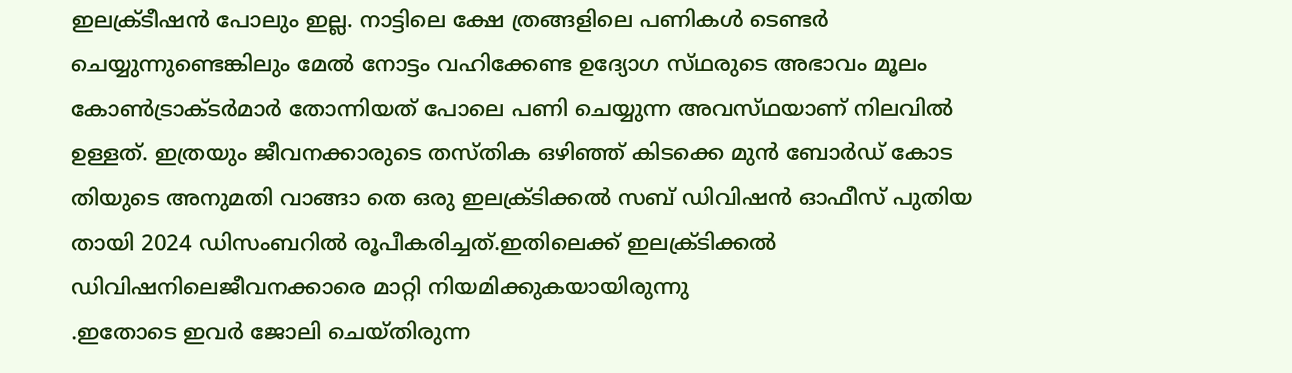ഇലക്ര്‌ടീഷന്‍ പോലും ഇല്ല. നാട്ടിലെ ക്ഷേ ത്രങ്ങളിലെ പണികള്‍ ടെണ്ടര്‍ ചെയ്യുന്നുണ്ടെങ്കിലും മേല്‍ നോട്ടം വഹിക്കേണ്ട ഉദ്യോഗ സ്‌ഥരുടെ അഭാവം മൂലം കോണ്‍ട്രാക്‌ടര്‍മാര്‍ തോന്നിയത്‌ പോലെ പണി ചെയ്യുന്ന അവസ്‌ഥയാണ്‌ നിലവില്‍ ഉള്ളത്‌. ഇത്രയും ജീവനക്കാരുടെ തസ്‌തിക ഒഴിഞ്ഞ്‌ കിടക്കെ മുന്‍ ബോര്‍ഡ്‌ കോട തിയുടെ അനുമതി വാങ്ങാ തെ ഒരു ഇലക്ര്‌ടിക്കല്‍ സബ്‌ ഡിവിഷന്‍ ഓഫീസ്‌ പുതിയ തായി 2024 ഡിസംബറില്‍ രൂപീകരിച്ചത്‌.ഇതിലെക്ക്‌ ഇലക്ര്‌ടിക്കല്‍ ഡിവിഷനിലെജീവനക്കാരെ മാറ്റി നിയമിക്കുകയായിരുന്നു
.ഇതോടെ ഇവര്‍ ജോലി ചെയ്‌തിരുന്ന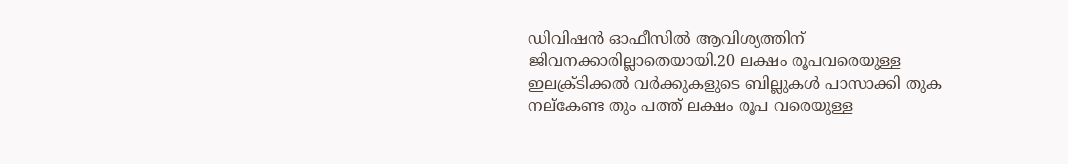ഡിവിഷന്‍ ഓഫീസില്‍ ആവിശ്യത്തിന്‌ ജിവനക്കാരില്ലാതെയായി.20 ലക്ഷം രൂപവരെയുള്ള ഇലക്ര്‌ടിക്കല്‍ വര്‍ക്കുകളുടെ ബില്ലുകള്‍ പാസാക്കി തുക നല്‌കേണ്ട തും പത്ത്‌ ലക്ഷം രൂപ വരെയുള്ള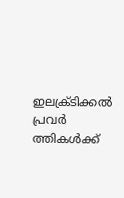ഇലക്ര്‌ടിക്കല്‍ പ്രവര്‍ ത്തികള്‍ക്ക്‌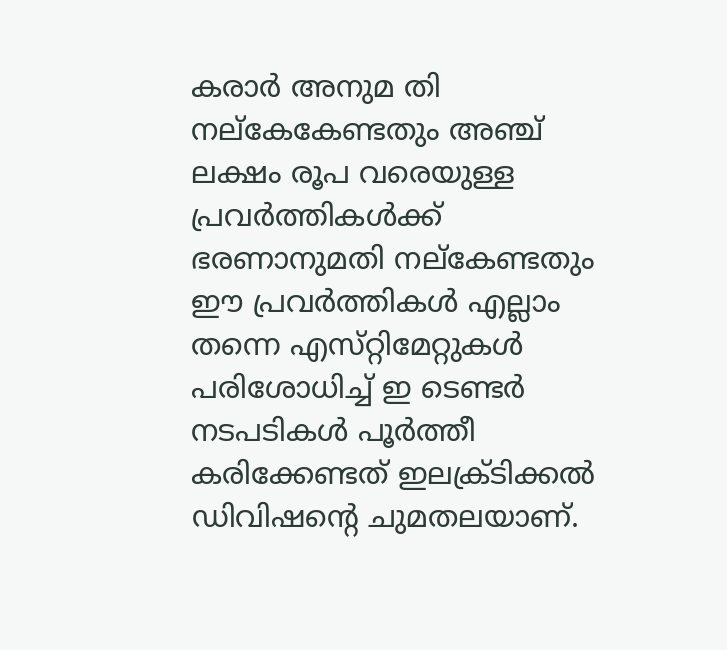കരാര്‍ അനുമ തി നല്‌കേകേണ്ടതും അഞ്ച്‌ ലക്ഷം രൂപ വരെയുള്ള പ്രവര്‍ത്തികള്‍ക്ക്‌ ഭരണാനുമതി നല്‌കേണ്ടതും ഈ പ്രവര്‍ത്തികള്‍ എല്ലാം തന്നെ എസ്‌റ്റിമേറ്റുകള്‍ പരിശോധിച്ച്‌ ഇ ടെണ്ടര്‍ നടപടികള്‍ പൂര്‍ത്തീ കരിക്കേണ്ടത്‌ ഇലക്ര്‌ടിക്കല്‍ ഡിവിഷന്റെ ചുമതലയാണ്‌.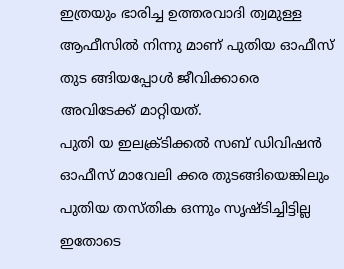ഇത്രയും ഭാരിച്ച ഉത്തരവാദി ത്വമുള്ള ആഫീസില്‍ നിന്നു മാണ്‌ പുതിയ ഓഫീസ്‌ തുട ങ്ങിയപ്പോള്‍ ജീവിക്കാരെ അവിടേക്ക്‌ മാറ്റിയത്‌.
പുതി യ ഇലക്ര്‌ടിക്കല്‍ സബ്‌ ഡിവിഷന്‍ ഓഫീസ്‌ മാവേലി ക്കര തുടങ്ങിയെങ്കിലും പുതിയ തസ്‌തിക ഒന്നും സൃഷ്‌ടിച്ചിട്ടില്ല ഇതോടെ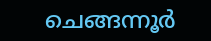ചെങ്ങന്നൂര്‍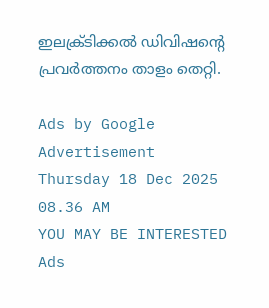ഇലക്ര്‌ടിക്കല്‍ ഡിവിഷന്റെ പ്രവര്‍ത്തനം താളം തെറ്റി.

Ads by Google
Advertisement
Thursday 18 Dec 2025 08.36 AM
YOU MAY BE INTERESTED
Ads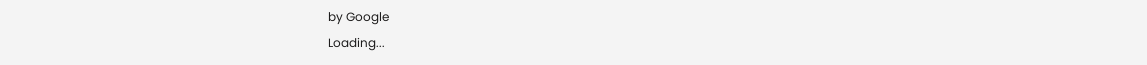by Google
Loading...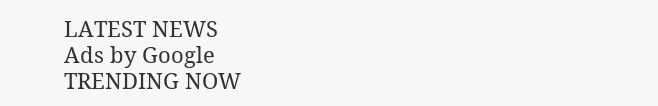LATEST NEWS
Ads by Google
TRENDING NOW